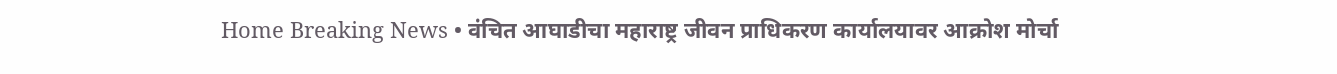Home Breaking News • वंचित आघाडीचा महाराष्ट्र जीवन प्राधिकरण कार्यालयावर आक्रोश मोर्चा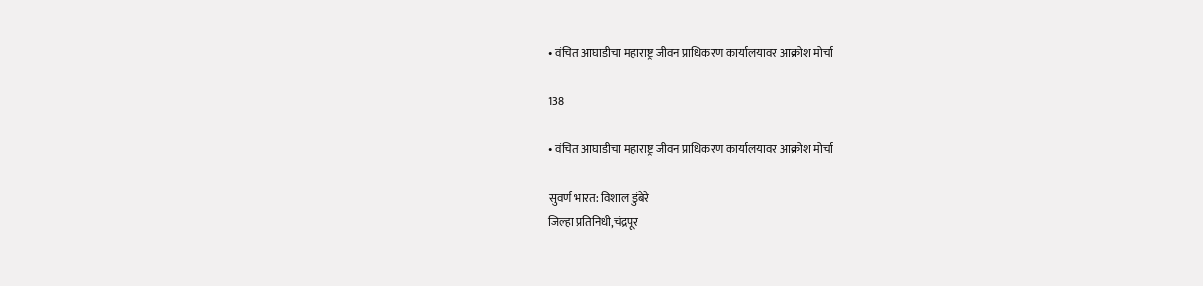• वंचित आघाडीचा महाराष्ट्र जीवन प्राधिकरण कार्यालयावर आक्रोश मोर्चा

138

• वंचित आघाडीचा महाराष्ट्र जीवन प्राधिकरण कार्यालयावर आक्रोश मोर्चा

सुवर्ण भारत: विशाल डुंबेरे
जिल्हा प्रतिनिधी,चंद्रपूर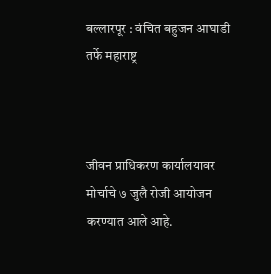बल्लारपूर : वंचित बहुजन आघाडी तर्फे महाराष्ट्र



जीवन प्राधिकरण कार्यालयावर मोर्चाचे ७ जुलै रोजी आयोजन करण्यात आले आहे.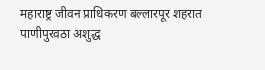महाराष्ट्र जीवन प्राधिकरण बल्लारपूर शहरात पाणीपुरवठा अशुद्ध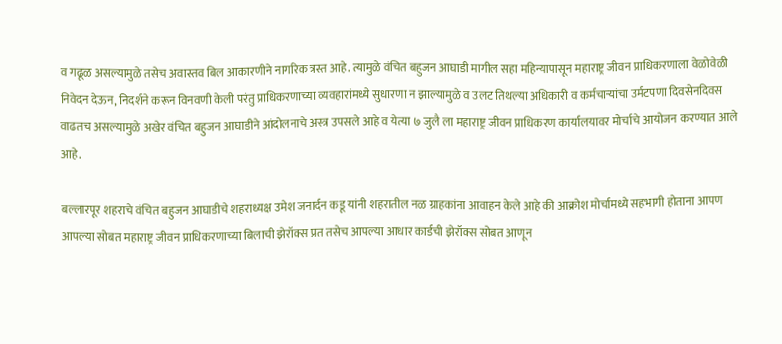व गढूळ असल्यामुळे तसेच अवास्तव बिल आकारणीने नागरिक त्रस्त आहे. त्यामुळे वंचित बहुजन आघाडी मागील सहा महिन्यापासून महाराष्ट्र जीवन प्राधिकरणाला वेळोवेळी निवेदन देऊन, निदर्शने करून विनवणी केली परंतु प्राधिकरणाच्या व्यवहारांमध्ये सुधारणा न झाल्यामुळे व उलट तिथल्या अधिकारी व कर्मचाऱ्यांचा उर्मटपणा दिवसेनदिवस वाढतच असल्यामुळे अखेर वंचित बहुजन आघाडीने आंदोलनाचे अस्त्र उपसले आहे व येत्या ७ जुलै ला महाराष्ट्र जीवन प्राधिकरण कार्यालयावर मोर्चाचे आयोजन करण्यात आले आहे.

बल्लारपूर शहराचे वंचित बहुजन आघाडीचे शहराध्यक्ष उमेश जनार्दन कडू यांनी शहरातील नळ ग्राहकांना आवाहन केले आहे की आक्रोश मोर्चामध्ये सहभागी होताना आपण आपल्या सोबत महाराष्ट्र जीवन प्राधिकरणाच्या बिलाची झेरॉक्स प्रत तसेच आपल्या आधार कार्डची झेरॉक्स सोबत आणून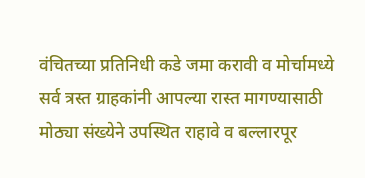वंचितच्या प्रतिनिधी कडे जमा करावी व मोर्चामध्ये सर्व त्रस्त ग्राहकांनी आपल्या रास्त मागण्यासाठी मोठ्या संख्येने उपस्थित राहावे व बल्लारपूर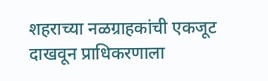शहराच्या नळग्राहकांची एकजूट दाखवून प्राधिकरणाला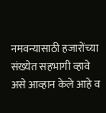नमवन्यासाठी हजारोंच्या संख्येत सहभागी व्हावे असे आव्हान केले आहे व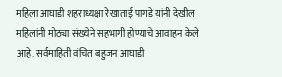महिला आघाडी शहराध्यक्षा रेखाताई पागडे यांनी देखील महिलांनी मोठ्या संख्येने सहभागी होण्याचे आवाहन केले आहे. सर्वमाहिती वंचित बहुजन आघाडी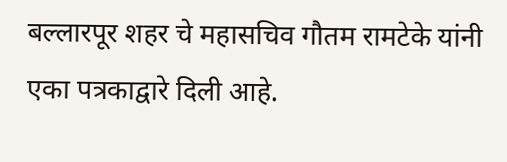बल्लारपूर शहर चे महासचिव गौतम रामटेके यांनी एका पत्रकाद्वारे दिली आहे.